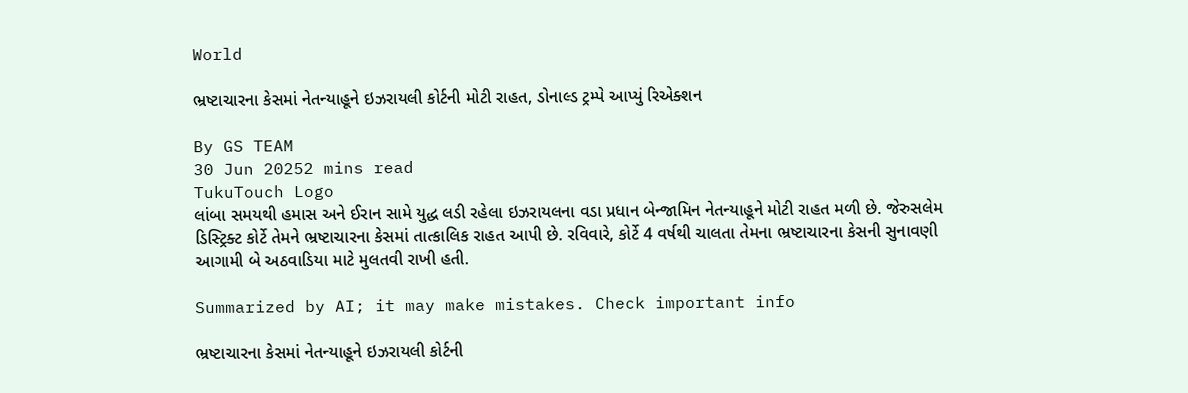World

ભ્રષ્ટાચારના કેસમાં નેતન્યાહૂને ઇઝરાયલી કોર્ટની મોટી રાહત, ડોનાલ્ડ ટ્રમ્પે આપ્યું રિએક્શન

By GS TEAM
30 Jun 20252 mins read
TukuTouch Logo
લાંબા સમયથી હમાસ અને ઈરાન સામે યુદ્ધ લડી રહેલા ઇઝરાયલના વડા પ્રધાન બેન્જામિન નેતન્યાહૂને મોટી રાહત મળી છે. જેરુસલેમ ડિસ્ટ્રિક્ટ કોર્ટે તેમને ભ્રષ્ટાચારના કેસમાં તાત્કાલિક રાહત આપી છે. રવિવારે, કોર્ટે 4 વર્ષથી ચાલતા તેમના ભ્રષ્ટાચારના કેસની સુનાવણી આગામી બે અઠવાડિયા માટે મુલતવી રાખી હતી.

Summarized by AI; it may make mistakes. Check important info

ભ્રષ્ટાચારના કેસમાં નેતન્યાહૂને ઇઝરાયલી કોર્ટની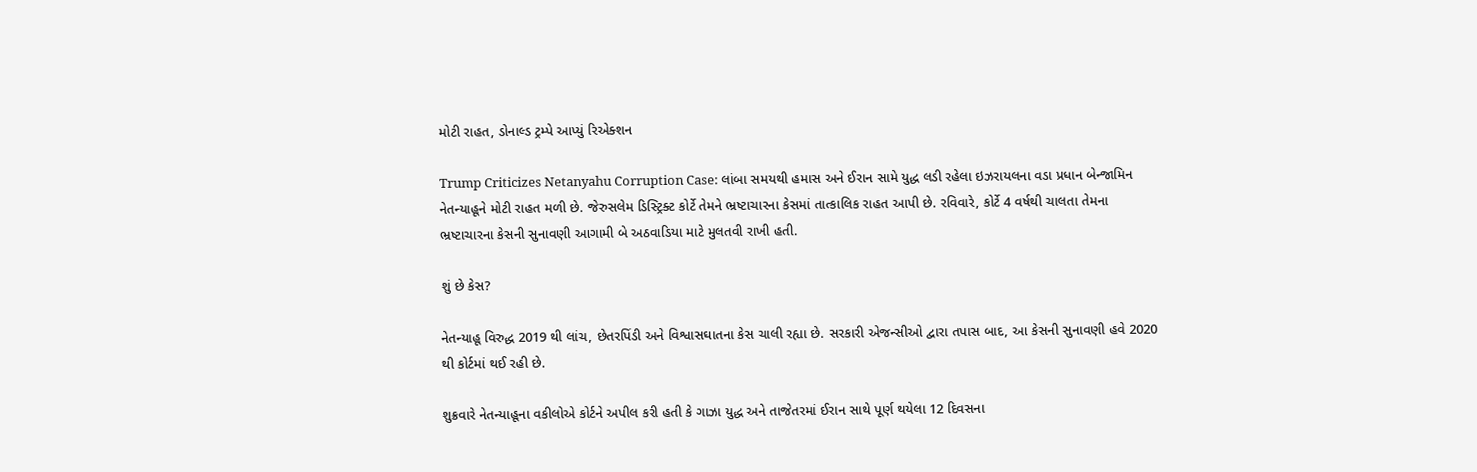મોટી રાહત, ડોનાલ્ડ ટ્રમ્પે આપ્યું રિએક્શન

Trump Criticizes Netanyahu Corruption Case: લાંબા સમયથી હમાસ અને ઈરાન સામે યુદ્ધ લડી રહેલા ઇઝરાયલના વડા પ્રધાન બેન્જામિન નેતન્યાહૂને મોટી રાહત મળી છે. જેરુસલેમ ડિસ્ટ્રિક્ટ કોર્ટે તેમને ભ્રષ્ટાચારના કેસમાં તાત્કાલિક રાહત આપી છે. રવિવારે, કોર્ટે 4 વર્ષથી ચાલતા તેમના ભ્રષ્ટાચારના કેસની સુનાવણી આગામી બે અઠવાડિયા માટે મુલતવી રાખી હતી.

શું છે કેસ?

નેતન્યાહૂ વિરુદ્ધ 2019 થી લાંચ, છેતરપિંડી અને વિશ્વાસઘાતના કેસ ચાલી રહ્યા છે. સરકારી એજન્સીઓ દ્વારા તપાસ બાદ, આ કેસની સુનાવણી હવે 2020 થી કોર્ટમાં થઈ રહી છે.

શુક્રવારે નેતન્યાહૂના વકીલોએ કોર્ટને અપીલ કરી હતી કે ગાઝા યુદ્ધ અને તાજેતરમાં ઈરાન સાથે પૂર્ણ થયેલા 12 દિવસના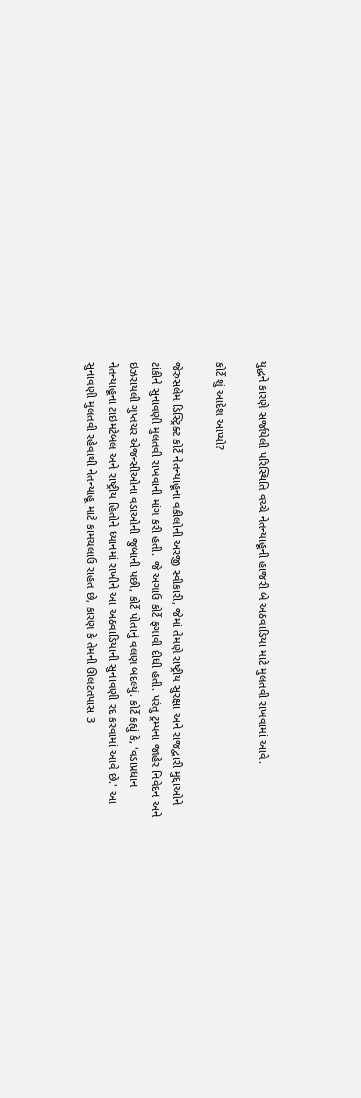યુદ્ધને કારણે સર્જાયેલી પરિસ્થિતિ વચ્ચે નેતન્યાહૂની હાજરી બે અઠવાડિયા માટે મુલતવી રાખવામાં આવે.

કોર્ટે શું આદેશ આપ્યો?

જેરુસલેમ ડિસ્ટ્રિક્ટ કોર્ટે નેતન્યાહૂના વકીલોની અરજી સ્વીકારી, જેમાં તેમણે રાષ્ટ્રીય સુરક્ષા અને રાજદ્વારી મુદ્દાઓને ટાંકીને સુનાવણી મુલતવી રાખવાની માંગ કરી હતી. જે અગાઉ કોર્ટે ફગાવી દીધી હતી. પરંતુ ટ્રમ્પના જાહેર નિવેદન અને ઇઝરાયલી ગુપ્તચર એજન્સીઓના વડાઓની જુબાની પછી, કોર્ટે પોતાનું વલણ બદલ્યું. કોર્ટે કહ્યું કે, 'વડાપ્રધાન નેતન્યાહૂના ટાઇમટેબલ અને રાષ્ટ્રીય હિતોને ધ્યાનમાં રાખીને આ અઠવાડિયાની સુનાવણી રદ કરવામાં આવે છે.' આ સુનાવણી મુલતવી રહેવાથી નેતન્યાહૂ માટે કામચલાઉ રાહત છે, કારણ કે તેમની ઊલટતપાસ 3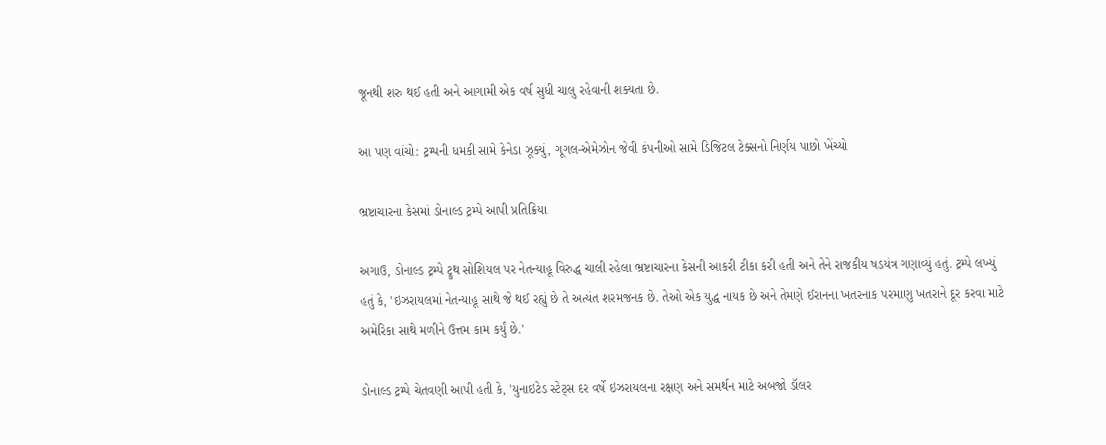જૂનથી શરુ થઈ હતી અને આગામી એક વર્ષ સુધી ચાલુ રહેવાની શક્યતા છે.

આ પણ વાંચો: ટ્રમ્પની ધમકી સામે કેનેડા ઝૂક્યું, ગૂગલ-એમેઝોન જેવી કંપનીઓ સામે ડિજિટલ ટેક્સનો નિર્ણય પાછો ખેંચ્યો

ભ્રષ્ટાચારના કેસમાં ડોનાલ્ડ ટ્રમ્પે આપી પ્રતિક્રિયા

અગાઉ, ડોનાલ્ડ ટ્રમ્પે ટ્રુથ સોશિયલ પર નેતન્યાહૂ વિરુદ્ધ ચાલી રહેલા ભ્રષ્ટાચારના કેસની આકરી ટીકા કરી હતી અને તેને રાજકીય ષડયંત્ર ગણાવ્યું હતું. ટ્રમ્પે લખ્યું હતું કે, 'ઇઝરાયલમાં નેતન્યાહૂ સાથે જે થઈ રહ્યું છે તે અત્યંત શરમજનક છે. તેઓ એક યુદ્ધ નાયક છે અને તેમણે ઈરાનના ખતરનાક પરમાણુ ખતરાને દૂર કરવા માટે અમેરિકા સાથે મળીને ઉત્તમ કામ કર્યું છે.'

ડોનાલ્ડ ટ્રમ્પે ચેતવણી આપી હતી કે, 'યુનાઇટેડ સ્ટેટ્સ દર વર્ષે ઇઝરાયલના રક્ષણ અને સમર્થન માટે અબજો ડૉલર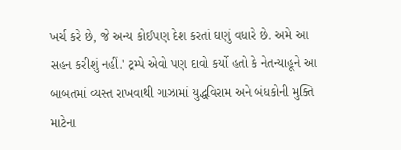ખર્ચ કરે છે, જે અન્ય કોઈપણ દેશ કરતાં ઘણું વધારે છે. અમે આ સહન કરીશું નહીં.' ટ્રમ્પે એવો પણ દાવો કર્યો હતો કે નેતન્યાહૂને આ બાબતમાં વ્યસ્ત રાખવાથી ગાઝામાં યુદ્ધવિરામ અને બંધકોની મુક્તિ માટેના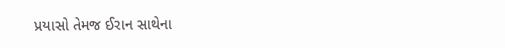પ્રયાસો તેમજ ઈરાન સાથેના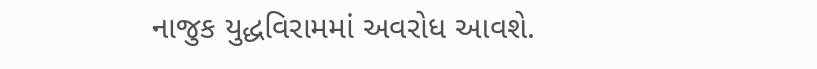નાજુક યુદ્ધવિરામમાં અવરોધ આવશે.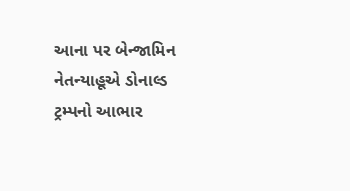આના પર બેન્જામિન નેતન્યાહૂએ ડોનાલ્ડ ટ્રમ્પનો આભાર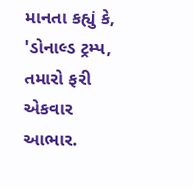માનતા કહ્યું કે, 'ડોનાલ્ડ ટ્રમ્પ, તમારો ફરી એકવાર આભાર.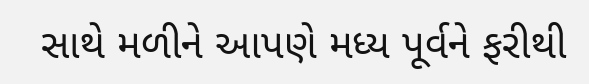સાથે મળીને આપણે મધ્ય પૂર્વને ફરીથી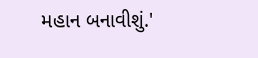મહાન બનાવીશું.'